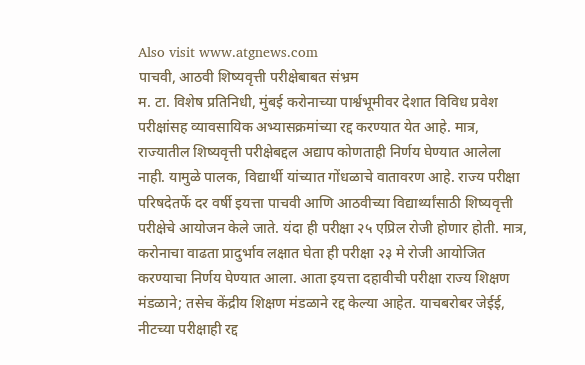Also visit www.atgnews.com
पाचवी, आठवी शिष्यवृत्ती परीक्षेबाबत संभ्रम
म. टा. विशेष प्रतिनिधी, मुंबई करोनाच्या पार्श्वभूमीवर देशात विविध प्रवेश परीक्षांसह व्यावसायिक अभ्यासक्रमांच्या रद्द करण्यात येत आहे. मात्र, राज्यातील शिष्यवृत्ती परीक्षेबद्दल अद्याप कोणताही निर्णय घेण्यात आलेला नाही. यामुळे पालक, विद्यार्थी यांच्यात गोंधळाचे वातावरण आहे. राज्य परीक्षा परिषदेतर्फे दर वर्षी इयत्ता पाचवी आणि आठवीच्या विद्यार्थ्यांसाठी शिष्यवृत्ती परीक्षेचे आयोजन केले जाते. यंदा ही परीक्षा २५ एप्रिल रोजी होणार होती. मात्र, करोनाचा वाढता प्रादुर्भाव लक्षात घेता ही परीक्षा २३ मे रोजी आयोजित करण्याचा निर्णय घेण्यात आला. आता इयत्ता दहावीची परीक्षा राज्य शिक्षण मंडळाने; तसेच केंद्रीय शिक्षण मंडळाने रद्द केल्या आहेत. याचबरोबर जेईई, नीटच्या परीक्षाही रद्द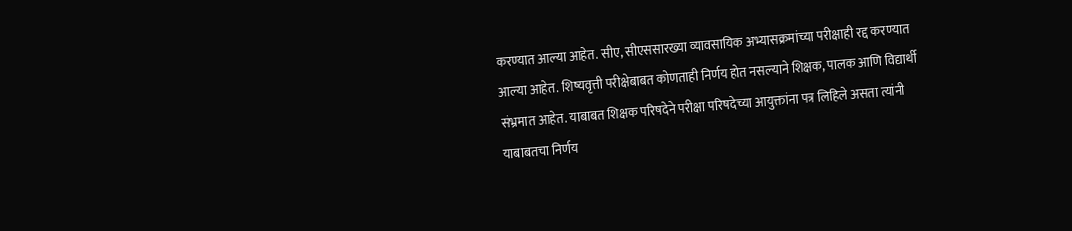करण्यात आल्या आहेत. सीए, सीएससारख्या व्यावसायिक अभ्यासक्रमांच्या परीक्षाही रद्द करण्यात आल्या आहेत. शिष्यवृत्ती परीक्षेबाबत कोणताही निर्णय होत नसल्याने शिक्षक, पालक आणि विद्यार्थी संभ्रमात आहेत. याबाबत शिक्षक परिषदेने परीक्षा परिषदेच्या आयुक्तांना पत्र लिहिले असता त्यांनी याबाबतचा निर्णय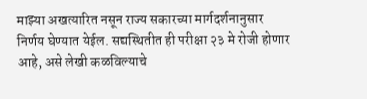माझ्या अखत्यारित नसून राज्य सकारच्या मार्गदर्शनानुसार निर्णय घेण्यात येईल. सद्यस्थितीत ही परीक्षा २३ मे रोजी होणार आहे, असे लेखी कळविल्याचे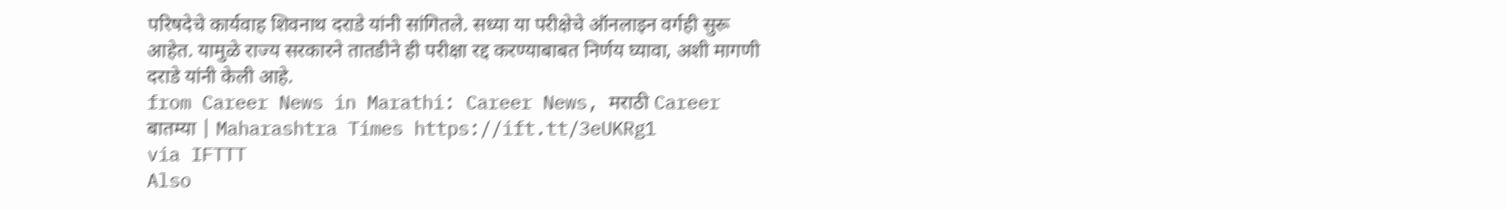परिषदेचे कार्यवाह शिवनाथ दराडे यांनी सांगितले. सध्या या परीक्षेचे ऑनलाइन वर्गही सुरू आहेत. यामुळे राज्य सरकारने तातडीने ही परीक्षा रद्द करण्याबाबत निर्णय घ्यावा, अशी मागणी दराडे यांनी केली आहे.
from Career News in Marathi: Career News, मराठी Career बातम्या | Maharashtra Times https://ift.tt/3eUKRg1
via IFTTT
Also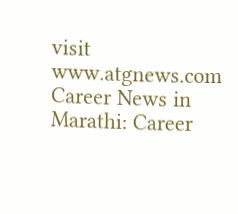visit www.atgnews.com
Career News in Marathi: Career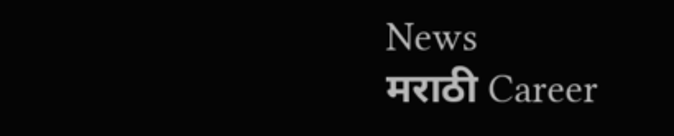News
मराठी Career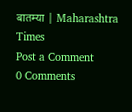बातम्या | Maharashtra Times
Post a Comment
0 Comments